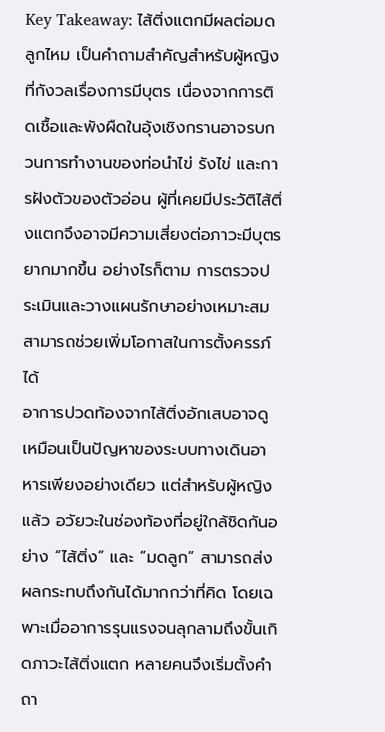Key Takeaway: ไส้ติ่งแตกมีผลต่อมดลูกไหม เป็นคำถามสำคัญสำหรับผู้หญิงที่กังวลเรื่องการมีบุตร เนื่องจากการติดเชื้อและพังผืดในอุ้งเชิงกรานอาจรบกวนการทำงานของท่อนำไข่ รังไข่ และการฝังตัวของตัวอ่อน ผู้ที่เคยมีประวัติไส้ติ่งแตกจึงอาจมีความเสี่ยงต่อภาวะมีบุตรยากมากขึ้น อย่างไรก็ตาม การตรวจประเมินและวางแผนรักษาอย่างเหมาะสมสามารถช่วยเพิ่มโอกาสในการตั้งครรภ์ได้
อาการปวดท้องจากไส้ติ่งอักเสบอาจดูเหมือนเป็นปัญหาของระบบทางเดินอาหารเพียงอย่างเดียว แต่สำหรับผู้หญิงแล้ว อวัยวะในช่องท้องที่อยู่ใกล้ชิดกันอย่าง “ไส้ติ่ง” และ “มดลูก” สามารถส่งผลกระทบถึงกันได้มากกว่าที่คิด โดยเฉพาะเมื่ออาการรุนแรงจนลุกลามถึงขั้นเกิดภาวะไส้ติ่งแตก หลายคนจึงเริ่มตั้งคำถา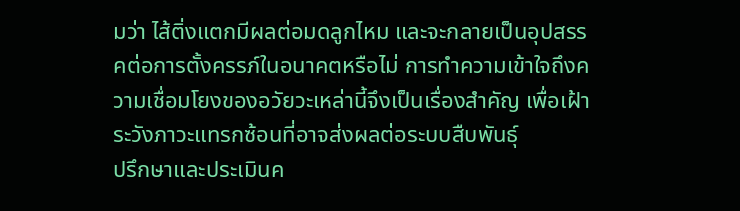มว่า ไส้ติ่งแตกมีผลต่อมดลูกไหม และจะกลายเป็นอุปสรรคต่อการตั้งครรภ์ในอนาคตหรือไม่ การทำความเข้าใจถึงความเชื่อมโยงของอวัยวะเหล่านี้จึงเป็นเรื่องสำคัญ เพื่อเฝ้าระวังภาวะแทรกซ้อนที่อาจส่งผลต่อระบบสืบพันธุ์
ปรึกษาและประเมินค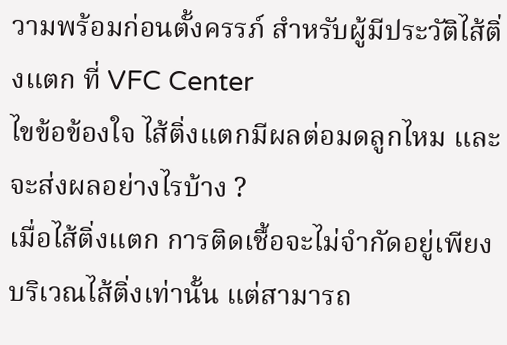วามพร้อมก่อนตั้งครรภ์ สำหรับผู้มีประวัติไส้ติ่งแตก ที่ VFC Center
ไขข้อข้องใจ ไส้ติ่งแตกมีผลต่อมดลูกไหม และจะส่งผลอย่างไรบ้าง ?
เมื่อไส้ติ่งแตก การติดเชื้อจะไม่จำกัดอยู่เพียงบริเวณไส้ติ่งเท่านั้น แต่สามารถ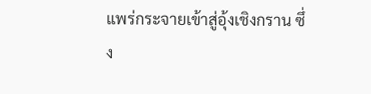แพร่กระจายเข้าสู่อุ้งเชิงกราน ซึ่ง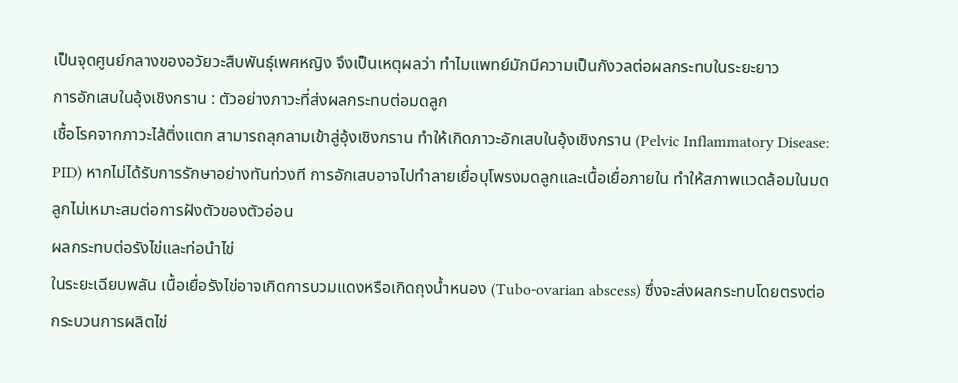เป็นจุดศูนย์กลางของอวัยวะสืบพันธุ์เพศหญิง จึงเป็นเหตุผลว่า ทำไมแพทย์มักมีความเป็นกังวลต่อผลกระทบในระยะยาว
การอักเสบในอุ้งเชิงกราน : ตัวอย่างภาวะที่ส่งผลกระทบต่อมดลูก
เชื้อโรคจากภาวะไส้ติ่งแตก สามารถลุกลามเข้าสู่อุ้งเชิงกราน ทำให้เกิดภาวะอักเสบในอุ้งเชิงกราน (Pelvic Inflammatory Disease: PID) หากไม่ได้รับการรักษาอย่างทันท่วงที การอักเสบอาจไปทำลายเยื่อบุโพรงมดลูกและเนื้อเยื่อภายใน ทำให้สภาพแวดล้อมในมดลูกไม่เหมาะสมต่อการฝังตัวของตัวอ่อน
ผลกระทบต่อรังไข่และท่อนำไข่
ในระยะเฉียบพลัน เนื้อเยื่อรังไข่อาจเกิดการบวมแดงหรือเกิดถุงน้ำหนอง (Tubo-ovarian abscess) ซึ่งจะส่งผลกระทบโดยตรงต่อกระบวนการผลิตไข่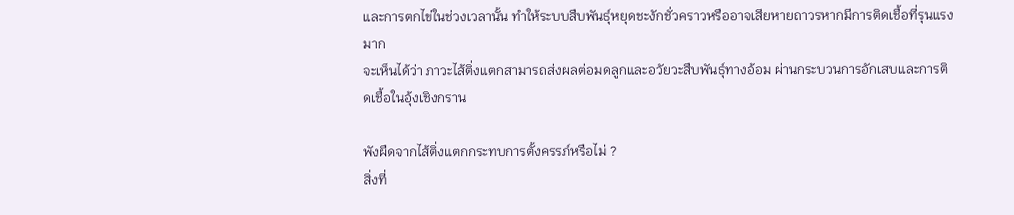และการตกไข่ในช่วงเวลานั้น ทำให้ระบบสืบพันธุ์หยุดชะงักชั่วคราวหรืออาจเสียหายถาวรหากมีการติดเชื้อที่รุนแรงมาก
จะเห็นได้ว่า ภาวะไส้ติ่งแตกสามารถส่งผลต่อมดลูกและอวัยวะสืบพันธุ์ทางอ้อม ผ่านกระบวนการอักเสบและการติดเชื้อในอุ้งเชิงกราน

พังผืดจากไส้ติ่งแตกกระทบการตั้งครรภ์หรือไม่ ?
สิ่งที่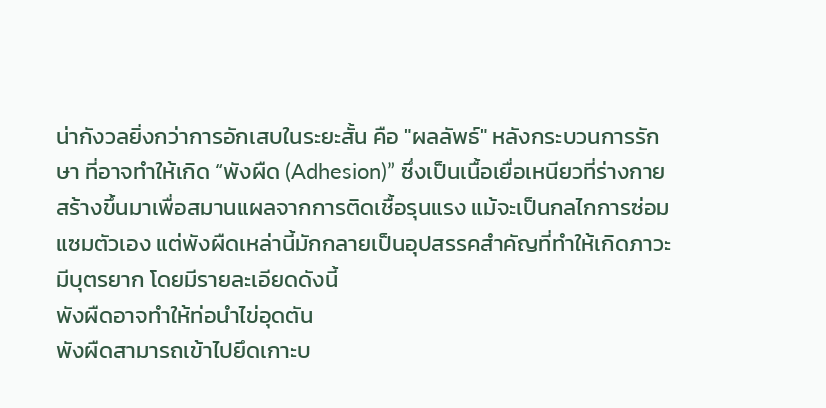น่ากังวลยิ่งกว่าการอักเสบในระยะสั้น คือ "ผลลัพธ์" หลังกระบวนการรักษา ที่อาจทำให้เกิด “พังผืด (Adhesion)” ซึ่งเป็นเนื้อเยื่อเหนียวที่ร่างกายสร้างขึ้นมาเพื่อสมานแผลจากการติดเชื้อรุนแรง แม้จะเป็นกลไกการซ่อมแซมตัวเอง แต่พังผืดเหล่านี้มักกลายเป็นอุปสรรคสำคัญที่ทำให้เกิดภาวะมีบุตรยาก โดยมีรายละเอียดดังนี้
พังผืดอาจทำให้ท่อนำไข่อุดตัน
พังผืดสามารถเข้าไปยึดเกาะบ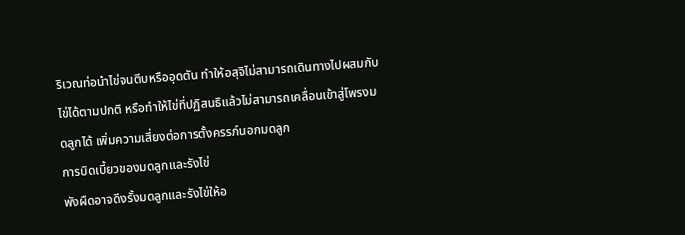ริเวณท่อนำไข่จนตีบหรืออุดตัน ทำให้อสุจิไม่สามารถเดินทางไปผสมกับไข่ได้ตามปกติ หรือทำให้ไข่ที่ปฏิสนธิแล้วไม่สามารถเคลื่อนเข้าสู่โพรงมดลูกได้ เพิ่มความเสี่ยงต่อการตั้งครรภ์นอกมดลูก
การบิดเบี้ยวของมดลูกและรังไข่
พังผืดอาจดึงรั้งมดลูกและรังไข่ให้อ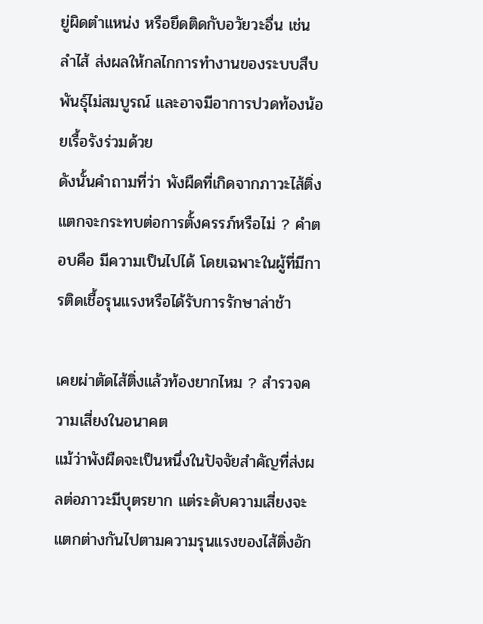ยู่ผิดตำแหน่ง หรือยึดติดกับอวัยวะอื่น เช่น ลำไส้ ส่งผลให้กลไกการทำงานของระบบสืบพันธุ์ไม่สมบูรณ์ และอาจมีอาการปวดท้องน้อยเรื้อรังร่วมด้วย
ดังนั้นคำถามที่ว่า พังผืดที่เกิดจากภาวะไส้ติ่งแตกจะกระทบต่อการตั้งครรภ์หรือไม่ ? คำตอบคือ มีความเป็นไปได้ โดยเฉพาะในผู้ที่มีการติดเชื้อรุนแรงหรือได้รับการรักษาล่าช้า

เคยผ่าตัดไส้ติ่งแล้วท้องยากไหม ? สำรวจความเสี่ยงในอนาคต
แม้ว่าพังผืดจะเป็นหนึ่งในปัจจัยสำคัญที่ส่งผลต่อภาวะมีบุตรยาก แต่ระดับความเสี่ยงจะแตกต่างกันไปตามความรุนแรงของไส้ติ่งอัก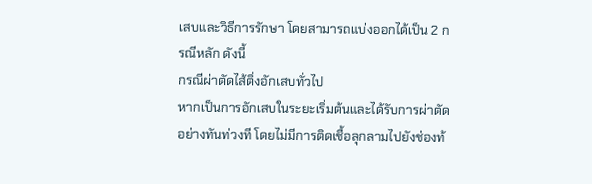เสบและวิธีการรักษา โดยสามารถแบ่งออกได้เป็น 2 กรณีหลัก ดังนี้
กรณีผ่าตัดไส้ติ่งอักเสบทั่วไป
หากเป็นการอักเสบในระยะเริ่มต้นและได้รับการผ่าตัดอย่างทันท่วงที โดยไม่มีการติดเชื้อลุกลามไปยังช่องท้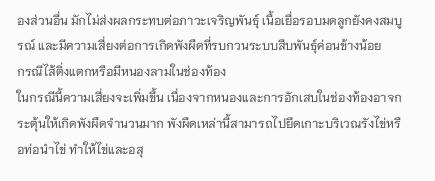องส่วนอื่น มักไม่ส่งผลกระทบต่อภาวะเจริญพันธุ์ เนื้อเยื่อรอบมดลูกยังคงสมบูรณ์ และมีความเสี่ยงต่อการเกิดพังผืดที่รบกวนระบบสืบพันธุ์ค่อนข้างน้อย
กรณีไส้ติ่งแตกหรือมีหนองลามในช่องท้อง
ในกรณีนี้ความเสี่ยงจะเพิ่มขึ้น เนื่องจากหนองและการอักเสบในช่องท้องอาจกระตุ้นให้เกิดพังผืดจำนวนมาก พังผืดเหล่านี้สามารถไปยึดเกาะบริเวณรังไข่หรือท่อนำไข่ ทำให้ไข่และอสุ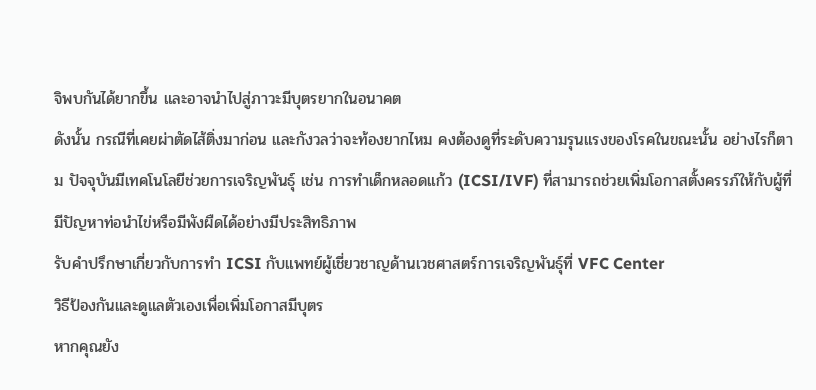จิพบกันได้ยากขึ้น และอาจนำไปสู่ภาวะมีบุตรยากในอนาคต
ดังนั้น กรณีที่เคยผ่าตัดไส้ติ่งมาก่อน และกังวลว่าจะท้องยากไหม คงต้องดูที่ระดับความรุนแรงของโรคในขณะนั้น อย่างไรก็ตาม ปัจจุบันมีเทคโนโลยีช่วยการเจริญพันธุ์ เช่น การทำเด็กหลอดแก้ว (ICSI/IVF) ที่สามารถช่วยเพิ่มโอกาสตั้งครรภ์ให้กับผู้ที่มีปัญหาท่อนำไข่หรือมีพังผืดได้อย่างมีประสิทธิภาพ
รับคำปรึกษาเกี่ยวกับการทำ ICSI กับแพทย์ผู้เชี่ยวชาญด้านเวชศาสตร์การเจริญพันธุ์ที่ VFC Center
วิธีป้องกันและดูแลตัวเองเพื่อเพิ่มโอกาสมีบุตร
หากคุณยัง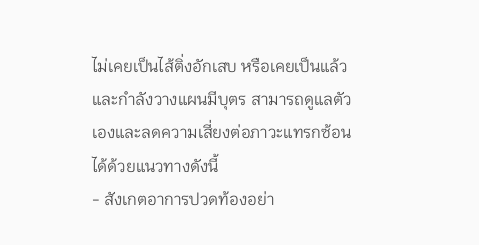ไม่เคยเป็นไส้ติ่งอักเสบ หรือเคยเป็นแล้วและกำลังวางแผนมีบุตร สามารถดูแลตัวเองและลดความเสี่ยงต่อภาวะแทรกซ้อนได้ด้วยแนวทางดังนี้
- สังเกตอาการปวดท้องอย่า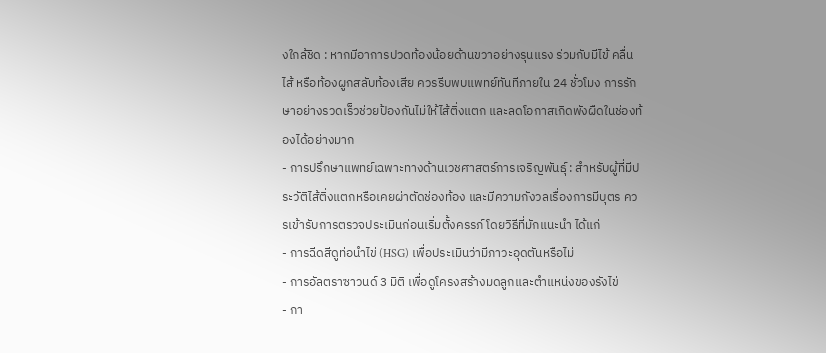งใกล้ชิด : หากมีอาการปวดท้องน้อยด้านขวาอย่างรุนแรง ร่วมกับมีไข้ คลื่นไส้ หรือท้องผูกสลับท้องเสีย ควรรีบพบแพทย์ทันทีภายใน 24 ชั่วโมง การรักษาอย่างรวดเร็วช่วยป้องกันไม่ให้ไส้ติ่งแตก และลดโอกาสเกิดพังผืดในช่องท้องได้อย่างมาก
- การปรึกษาแพทย์เฉพาะทางด้านเวชศาสตร์การเจริญพันธุ์ : สำหรับผู้ที่มีประวัติไส้ติ่งแตกหรือเคยผ่าตัดช่องท้อง และมีความกังวลเรื่องการมีบุตร ควรเข้ารับการตรวจประเมินก่อนเริ่มตั้งครรภ์ โดยวิธีที่มักแนะนำ ได้แก่
- การฉีดสีดูท่อนำไข่ (HSG) เพื่อประเมินว่ามีภาวะอุดตันหรือไม่
- การอัลตราซาวนด์ 3 มิติ เพื่อดูโครงสร้างมดลูกและตำแหน่งของรังไข่
- กา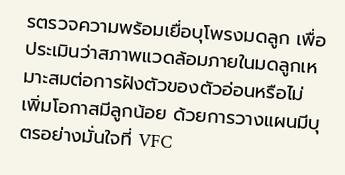รตรวจความพร้อมเยื่อบุโพรงมดลูก เพื่อประเมินว่าสภาพแวดล้อมภายในมดลูกเหมาะสมต่อการฝังตัวของตัวอ่อนหรือไม่
เพิ่มโอกาสมีลูกน้อย ด้วยการวางแผนมีบุตรอย่างมั่นใจที่ VFC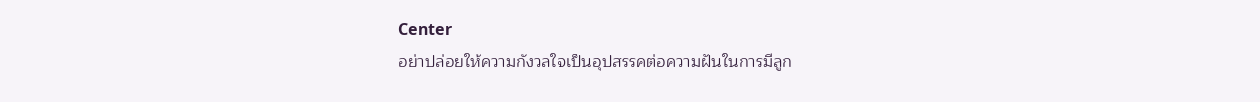Center
อย่าปล่อยให้ความกังวลใจเป็นอุปสรรคต่อความฝันในการมีลูก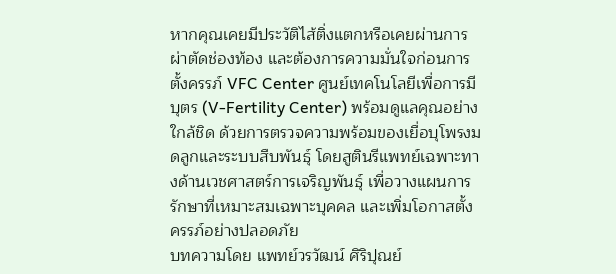หากคุณเคยมีประวัติไส้ติ่งแตกหรือเคยผ่านการผ่าตัดช่องท้อง และต้องการความมั่นใจก่อนการตั้งครรภ์ VFC Center ศูนย์เทคโนโลยีเพื่อการมีบุตร (V-Fertility Center) พร้อมดูแลคุณอย่างใกล้ชิด ด้วยการตรวจความพร้อมของเยื่อบุโพรงมดลูกและระบบสืบพันธุ์ โดยสูตินรีแพทย์เฉพาะทางด้านเวชศาสตร์การเจริญพันธุ์ เพื่อวางแผนการรักษาที่เหมาะสมเฉพาะบุคคล และเพิ่มโอกาสตั้งครรภ์อย่างปลอดภัย
บทความโดย แพทย์วรวัฒน์ ศิริปุณย์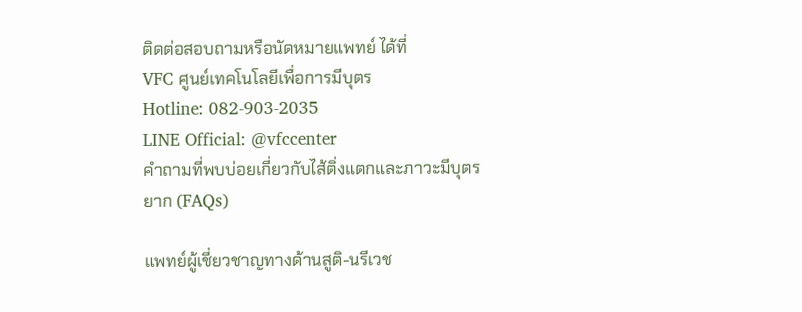ติดต่อสอบถามหรือนัดหมายแพทย์ ได้ที่
VFC ศูนย์เทคโนโลยีเพื่อการมีบุตร
Hotline: 082-903-2035
LINE Official: @vfccenter
คำถามที่พบบ่อยเกี่ยวกับไส้ติ่งแตกและภาวะมีบุตรยาก (FAQs)

แพทย์ผู้เชี่ยวชาญทางด้านสูติ-นรีเวช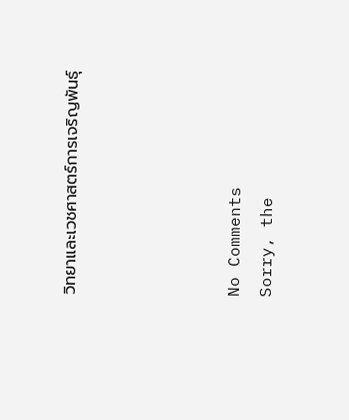วิทยาและเวชศาสตร์การเจริญพันธุ์




No Comments
Sorry, the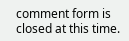comment form is closed at this time.